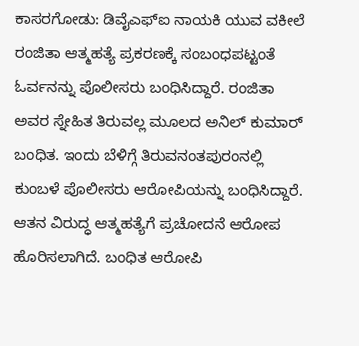ಕಾಸರಗೋಡು: ಡಿವೈಎಫ್ಐ ನಾಯಕಿ ಯುವ ವಕೀಲೆ ರಂಜಿತಾ ಆತ್ಮಹತ್ಯೆ ಪ್ರಕರಣಕ್ಕೆ ಸಂಬಂಧಪಟ್ಟಂತೆ ಓರ್ವನನ್ನು ಪೊಲೀಸರು ಬಂಧಿಸಿದ್ದಾರೆ. ರಂಜಿತಾ ಅವರ ಸ್ನೇಹಿತ ತಿರುವಲ್ಲ ಮೂಲದ ಅನಿಲ್ ಕುಮಾರ್ ಬಂಧಿತ. ಇಂದು ಬೆಳಿಗ್ಗೆ ತಿರುವನಂತಪುರಂನಲ್ಲಿ ಕುಂಬಳೆ ಪೊಲೀಸರು ಆರೋಪಿಯನ್ನು ಬಂಧಿಸಿದ್ದಾರೆ. ಆತನ ವಿರುದ್ಧ ಆತ್ಮಹತ್ಯೆಗೆ ಪ್ರಚೋದನೆ ಆರೋಪ ಹೊರಿಸಲಾಗಿದೆ. ಬಂಧಿತ ಆರೋಪಿ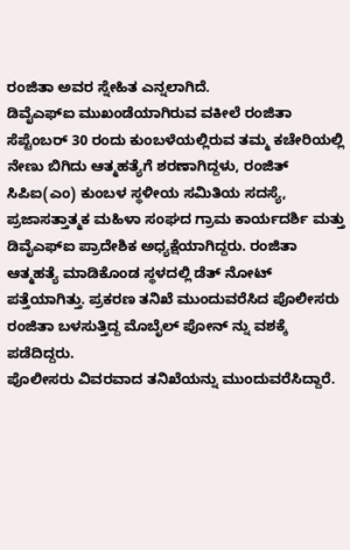ರಂಜಿತಾ ಅವರ ಸ್ನೇಹಿತ ಎನ್ನಲಾಗಿದೆ.
ಡಿವೈಎಫ್ಐ ಮುಖಂಡೆಯಾಗಿರುವ ವಕೀಲೆ ರಂಜಿತಾ ಸೆಪ್ಟೆಂಬರ್ 30 ರಂದು ಕುಂಬಳೆಯಲ್ಲಿರುವ ತಮ್ಮ ಕಚೇರಿಯಲ್ಲಿ ನೇಣು ಬಿಗಿದು ಆತ್ಮಹತ್ಯೆಗೆ ಶರಣಾಗಿದ್ದಳು, ರಂಜಿತ್ ಸಿಪಿಐ(ಎಂ) ಕುಂಬಳ ಸ್ಥಳೀಯ ಸಮಿತಿಯ ಸದಸ್ಯೆ, ಪ್ರಜಾಸತ್ತಾತ್ಮಕ ಮಹಿಳಾ ಸಂಘದ ಗ್ರಾಮ ಕಾರ್ಯದರ್ಶಿ ಮತ್ತು ಡಿವೈಎಫ್ಐ ಪ್ರಾದೇಶಿಕ ಅಧ್ಯಕ್ಷೆಯಾಗಿದ್ದರು. ರಂಜಿತಾ ಆತ್ಮಹತ್ಯೆ ಮಾಡಿಕೊಂಡ ಸ್ಥಳದಲ್ಲಿ ಡೆತ್ ನೋಟ್ ಪತ್ತೆಯಾಗಿತ್ತು. ಪ್ರಕರಣ ತನಿಖೆ ಮುಂದುವರೆಸಿದ ಪೊಲೀಸರು ರಂಜಿತಾ ಬಳಸುತ್ತಿದ್ದ ಮೊಬೈಲ್ ಪೋನ್ ನ್ನು ವಶಕ್ಕೆ ಪಡೆದಿದ್ದರು.
ಪೊಲೀಸರು ವಿವರವಾದ ತನಿಖೆಯನ್ನು ಮುಂದುವರೆಸಿದ್ದಾರೆ.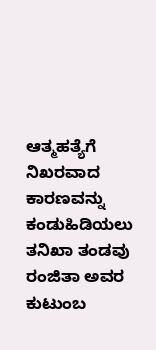ಆತ್ಮಹತ್ಯೆಗೆ ನಿಖರವಾದ ಕಾರಣವನ್ನು ಕಂಡುಹಿಡಿಯಲು ತನಿಖಾ ತಂಡವು ರಂಜಿತಾ ಅವರ ಕುಟುಂಬ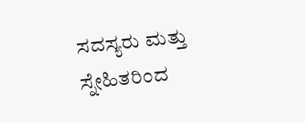ಸದಸ್ಯರು ಮತ್ತು ಸ್ನೇಹಿತರಿಂದ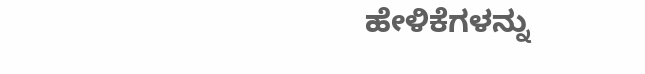ಹೇಳಿಕೆಗಳನ್ನು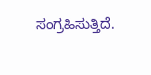ಸಂಗ್ರಹಿಸುತ್ತಿದೆ.